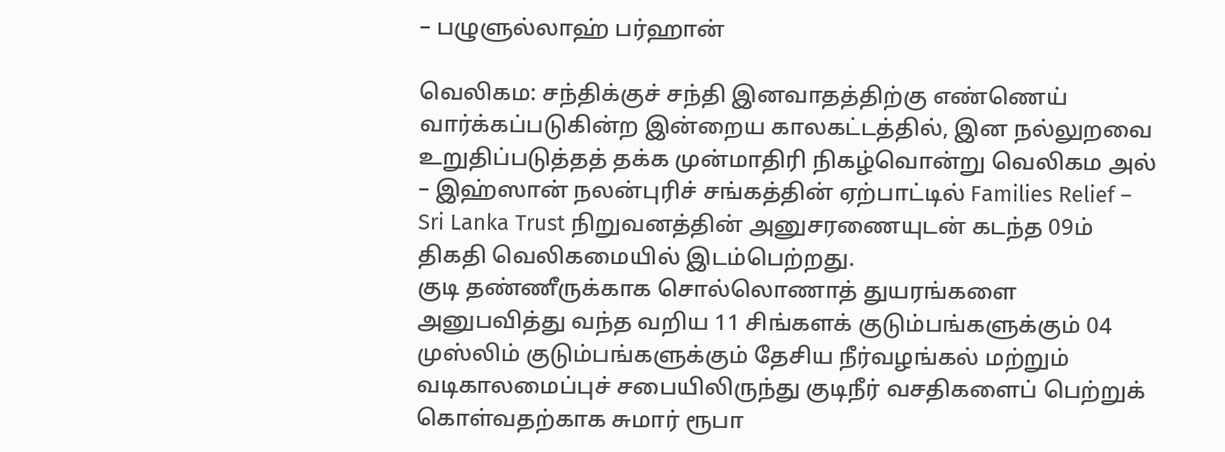– பழுளுல்லாஹ் பர்ஹான்

வெலிகம: சந்திக்குச் சந்தி இனவாதத்திற்கு எண்ணெய் வார்க்கப்படுகின்ற இன்றைய காலகட்டத்தில், இன நல்லுறவை உறுதிப்படுத்தத் தக்க முன்மாதிரி நிகழ்வொன்று வெலிகம அல் – இஹ்ஸான் நலன்புரிச் சங்கத்தின் ஏற்பாட்டில் Families Relief – Sri Lanka Trust நிறுவனத்தின் அனுசரணையுடன் கடந்த 09ம் திகதி வெலிகமையில் இடம்பெற்றது.
குடி தண்ணீருக்காக சொல்லொணாத் துயரங்களை அனுபவித்து வந்த வறிய 11 சிங்களக் குடும்பங்களுக்கும் 04 முஸ்லிம் குடும்பங்களுக்கும் தேசிய நீர்வழங்கல் மற்றும் வடிகாலமைப்புச் சபையிலிருந்து குடிநீர் வசதிகளைப் பெற்றுக் கொள்வதற்காக சுமார் ரூபா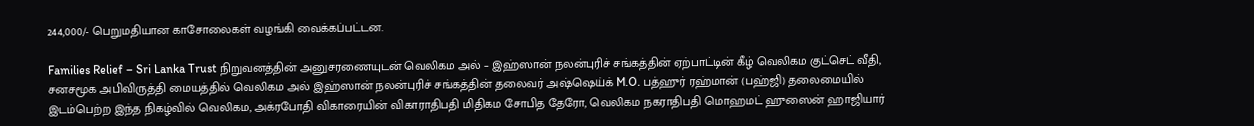244,000/- பெறுமதியான காசோலைகள் வழங்கி வைக்கப்பட்டன.

Families Relief – Sri Lanka Trust நிறுவனத்தின் அனுசரணையுடன் வெலிகம அல் – இஹ்ஸான் நலன்புரிச் சங்கத்தின் ஏற்பாட்டின் கீழ் வெலிகம குட்செட் வீதி, சனசமூக அபிவிருத்தி மையத்தில் வெலிகம அல் இஹ்ஸான் நலன்புரிச் சங்கத்தின் தலைவர் அஷ்ஷெய்க் M.O. பத்ஹுர் ரஹ்மான் (பஹ்ஜி) தலைமையில் இடம்பெற்ற இந்த நிகழ்வில் வெலிகம, அக்ரபோதி விகாரையின் விகாராதிபதி மிதிகம சோபித தேரோ, வெலிகம நகராதிபதி மொஹமட் ஹுஸைன் ஹாஜியார்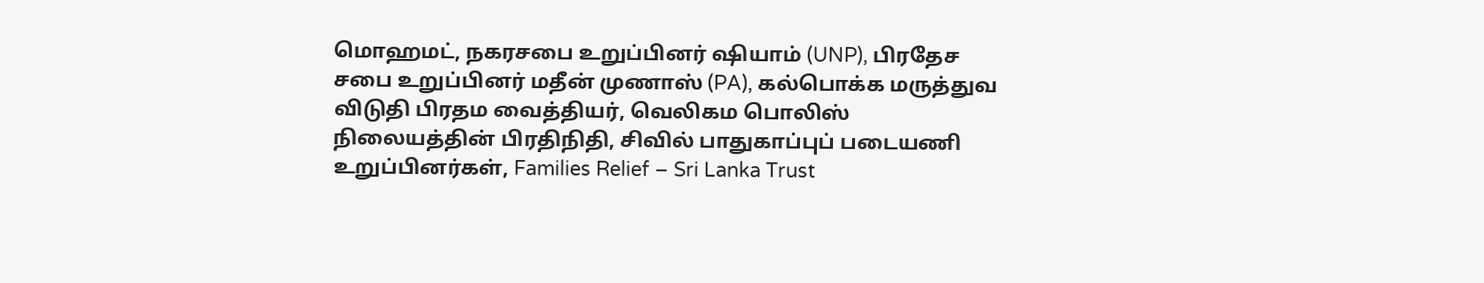மொஹமட், நகரசபை உறுப்பினர் ஷியாம் (UNP), பிரதேச சபை உறுப்பினர் மதீன் முணாஸ் (PA), கல்பொக்க மருத்துவ விடுதி பிரதம வைத்தியர், வெலிகம பொலிஸ் நிலையத்தின் பிரதிநிதி, சிவில் பாதுகாப்புப் படையணி உறுப்பினர்கள், Families Relief – Sri Lanka Trust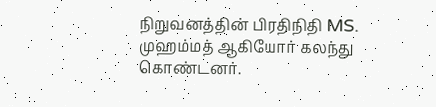நிறுவனத்தின் பிரதிநிதி MS. முஹம்மத் ஆகியோர் கலந்து கொண்டனர்.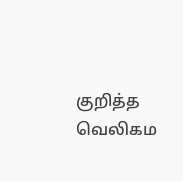குறித்த வெலிகம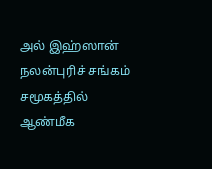அல் இஹ்ஸான் நலன்புரிச் சங்கம் சமூகத்தில் ஆண்மீக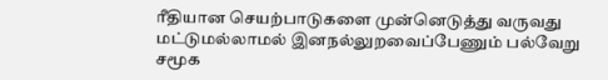ரீதியான செயற்பாடுகளை முன்னெடுத்து வருவது மட்டுமல்லாமல் இனநல்லுறவைப்பேணும் பல்வேறு சமூக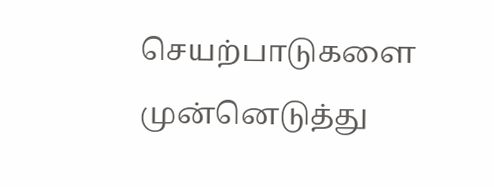செயற்பாடுகளை முன்னெடுத்து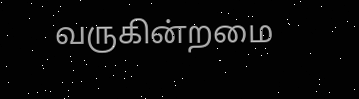வருகின்றமை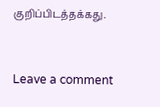குறிப்பிடத்தக்கது.


Leave a comment